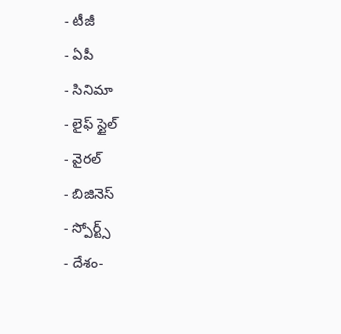- టీజీ
- ఏపీ
- సినిమా
- లైఫ్ స్టైల్
- వైరల్
- బిజినెస్
- స్పోర్ట్స్
- దేశం-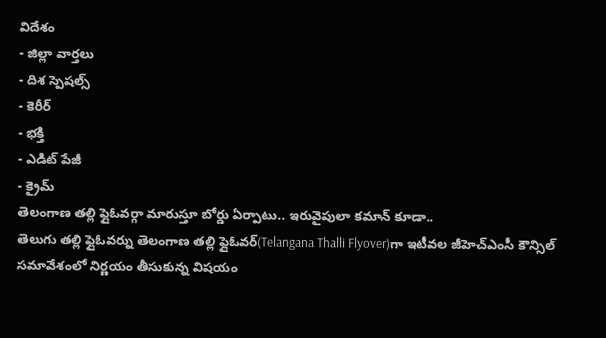విదేశం
- జిల్లా వార్తలు
- దిశ స్పెషల్స్
- కెరీర్
- భక్తి
- ఎడిట్ పేజీ
- క్రైమ్
తెలంగాణ తల్లి ఫ్లైఓవర్గా మారుస్తూ బోర్డు ఏర్పాటు.. ఇరువైపులా కమాన్ కూడా..
తెలుగు తల్లి ఫ్లైఓవర్ను తెలంగాణ తల్లి ఫ్లైఓవర్(Telangana Thalli Flyover)గా ఇటీవల జీహెచ్ఎంసీ కౌన్సిల్ సమావేశంలో నిర్ణయం తీసుకున్న విషయం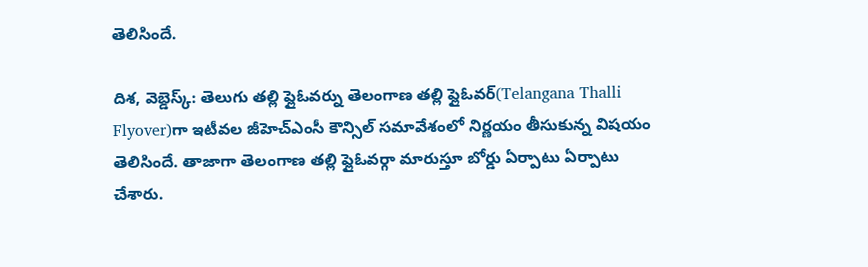తెలిసిందే.

దిశ, వెబ్డెస్క్: తెలుగు తల్లి ఫ్లైఓవర్ను తెలంగాణ తల్లి ఫ్లైఓవర్(Telangana Thalli Flyover)గా ఇటీవల జీహెచ్ఎంసీ కౌన్సిల్ సమావేశంలో నిర్ణయం తీసుకున్న విషయం తెలిసిందే. తాజాగా తెలంగాణ తల్లి ఫ్లైఓవర్గా మారుస్తూ బోర్డు ఏర్పాటు ఏర్పాటు చేశారు.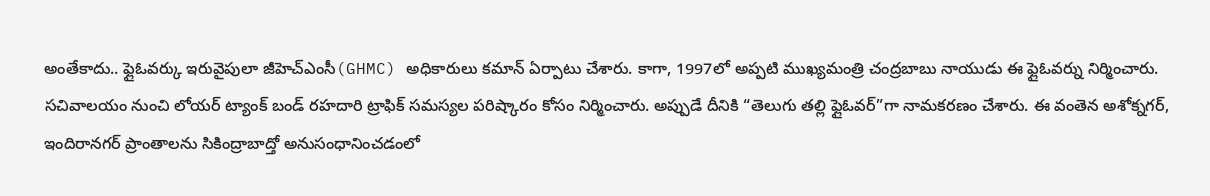అంతేకాదు.. ఫ్లైఓవర్కు ఇరువైపులా జీహెచ్ఎంసీ(GHMC) అధికారులు కమాన్ ఏర్పాటు చేశారు. కాగా, 1997లో అప్పటి ముఖ్యమంత్రి చంద్రబాబు నాయుడు ఈ ఫ్లైఓవర్ను నిర్మించారు. సచివాలయం నుంచి లోయర్ ట్యాంక్ బండ్ రహదారి ట్రాఫిక్ సమస్యల పరిష్కారం కోసం నిర్మించారు. అప్పుడే దీనికి “తెలుగు తల్లి ఫ్లైఓవర్”గా నామకరణం చేశారు. ఈ వంతెన అశోక్నగర్, ఇందిరానగర్ ప్రాంతాలను సికింద్రాబాద్తో అనుసంధానించడంలో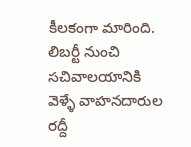కీలకంగా మారింది. లిబర్టీ నుంచి సచివాలయానికి వెళ్ళే వాహనదారుల రద్దీ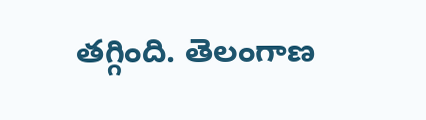తగ్గింది. తెలంగాణ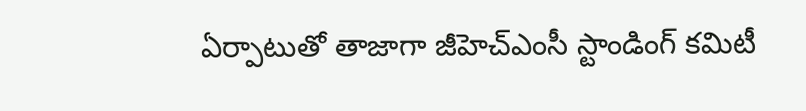ఏర్పాటుతో తాజాగా జీహెచ్ఎంసీ స్టాండింగ్ కమిటీ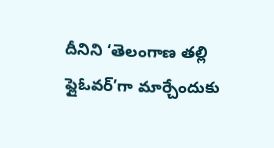దీనిని ‘తెలంగాణ తల్లి ఫ్లైఓవర్’గా మార్చేందుకు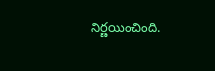నిర్ణయించింది.